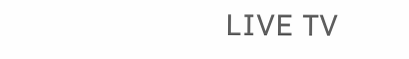LIVE TV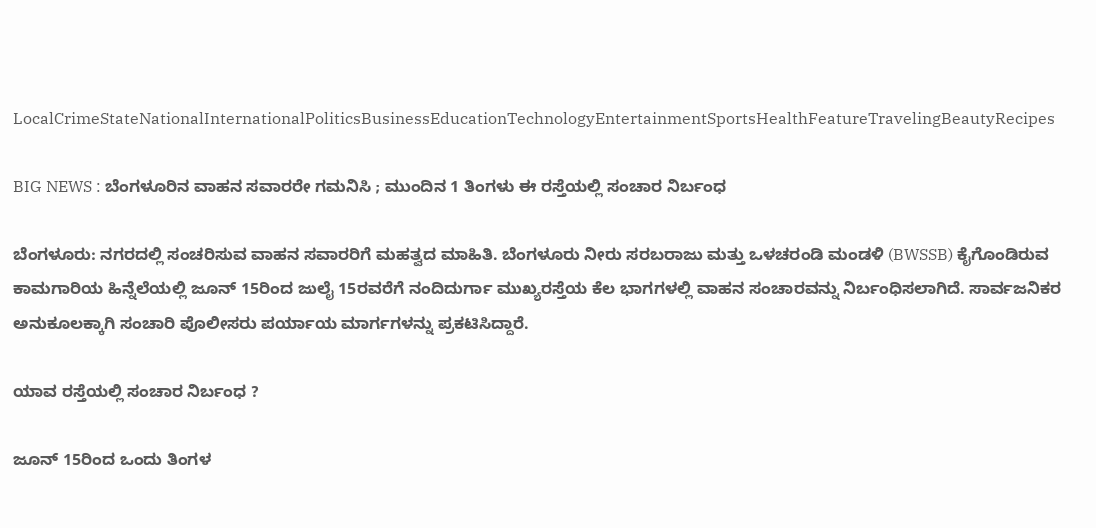LocalCrimeStateNationalInternationalPoliticsBusinessEducationTechnologyEntertainmentSportsHealthFeatureTravelingBeautyRecipes

BIG NEWS : ಬೆಂಗಳೂರಿನ ವಾಹನ ಸವಾರರೇ ಗಮನಿಸಿ ; ಮುಂದಿನ 1 ತಿಂಗಳು ಈ ರಸ್ತೆಯಲ್ಲಿ ಸಂಚಾರ ನಿರ್ಬಂಧ

ಬೆಂಗಳೂರು: ನಗರದಲ್ಲಿ ಸಂಚರಿಸುವ ವಾಹನ ಸವಾರರಿಗೆ ಮಹತ್ವದ ಮಾಹಿತಿ. ಬೆಂಗಳೂರು ನೀರು ಸರಬರಾಜು ಮತ್ತು ಒಳಚರಂಡಿ ಮಂಡಳಿ (BWSSB) ಕೈಗೊಂಡಿರುವ ಕಾಮಗಾರಿಯ ಹಿನ್ನೆಲೆಯಲ್ಲಿ ಜೂನ್ 15ರಿಂದ ಜುಲೈ 15ರವರೆಗೆ ನಂದಿದುರ್ಗಾ ಮುಖ್ಯರಸ್ತೆಯ ಕೆಲ ಭಾಗಗಳಲ್ಲಿ ವಾಹನ ಸಂಚಾರವನ್ನು ನಿರ್ಬಂಧಿಸಲಾಗಿದೆ. ಸಾರ್ವಜನಿಕರ ಅನುಕೂಲಕ್ಕಾಗಿ ಸಂಚಾರಿ ಪೊಲೀಸರು ಪರ್ಯಾಯ ಮಾರ್ಗಗಳನ್ನು ಪ್ರಕಟಿಸಿದ್ದಾರೆ.

ಯಾವ ರಸ್ತೆಯಲ್ಲಿ ಸಂಚಾರ ನಿರ್ಬಂಧ ?

ಜೂನ್ 15ರಿಂದ ಒಂದು ತಿಂಗಳ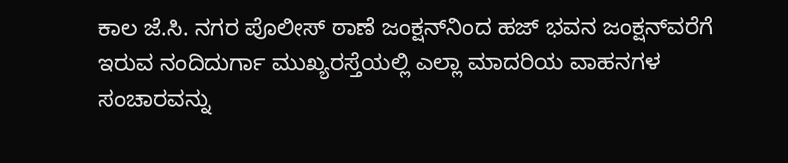ಕಾಲ ಜೆ.ಸಿ. ನಗರ ಪೊಲೀಸ್ ಠಾಣೆ ಜಂಕ್ಷನ್‌ನಿಂದ ಹಜ್ ಭವನ ಜಂಕ್ಷನ್‌ವರೆಗೆ ಇರುವ ನಂದಿದುರ್ಗಾ ಮುಖ್ಯರಸ್ತೆಯಲ್ಲಿ ಎಲ್ಲಾ ಮಾದರಿಯ ವಾಹನಗಳ ಸಂಚಾರವನ್ನು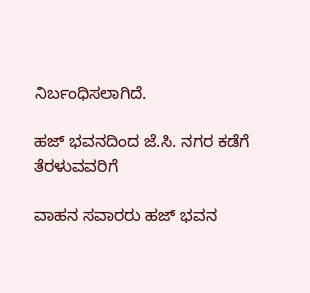ನಿರ್ಬಂಧಿಸಲಾಗಿದೆ.

ಹಜ್ ಭವನದಿಂದ ಜೆ.ಸಿ. ನಗರ ಕಡೆಗೆ ತೆರಳುವವರಿಗೆ

ವಾಹನ ಸವಾರರು ಹಜ್ ಭವನ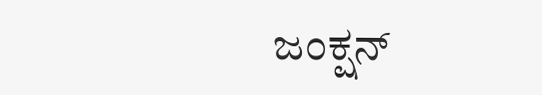ಜಂಕ್ಷನ್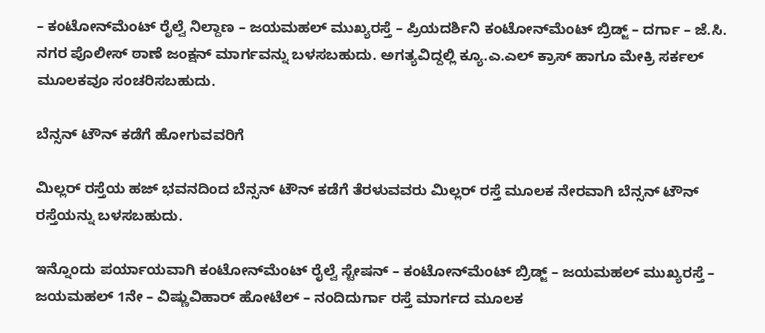– ಕಂಟೋನ್‌ಮೆಂಟ್ ರೈಲ್ವೆ ನಿಲ್ದಾಣ – ಜಯಮಹಲ್ ಮುಖ್ಯರಸ್ತೆ – ಪ್ರಿಯದರ್ಶಿನಿ ಕಂಟೋನ್‌ಮೆಂಟ್ ಬ್ರಿಡ್ಜ್ – ದರ್ಗಾ – ಜೆ.ಸಿ. ನಗರ ಪೊಲೀಸ್ ಠಾಣೆ ಜಂಕ್ಷನ್ ಮಾರ್ಗವನ್ನು ಬಳಸಬಹುದು. ಅಗತ್ಯವಿದ್ದಲ್ಲಿ ಕ್ಯೂ.ಎ.ಎಲ್ ಕ್ರಾಸ್ ಹಾಗೂ ಮೇಕ್ರಿ ಸರ್ಕಲ್ ಮೂಲಕವೂ ಸಂಚರಿಸಬಹುದು.

ಬೆನ್ಸನ್ ಟೌನ್ ಕಡೆಗೆ ಹೋಗುವವರಿಗೆ

ಮಿಲ್ಲರ್ ರಸ್ತೆಯ ಹಜ್ ಭವನದಿಂದ ಬೆನ್ಸನ್ ಟೌನ್ ಕಡೆಗೆ ತೆರಳುವವರು ಮಿಲ್ಲರ್ ರಸ್ತೆ ಮೂಲಕ ನೇರವಾಗಿ ಬೆನ್ಸನ್ ಟೌನ್ ರಸ್ತೆಯನ್ನು ಬಳಸಬಹುದು.

ಇನ್ನೊಂದು ಪರ್ಯಾಯವಾಗಿ ಕಂಟೋನ್‌ಮೆಂಟ್ ರೈಲ್ವೆ ಸ್ಟೇಷನ್ – ಕಂಟೋನ್‌ಮೆಂಟ್ ಬ್ರಿಡ್ಜ್ – ಜಯಮಹಲ್ ಮುಖ್ಯರಸ್ತೆ – ಜಯಮಹಲ್ 1ನೇ – ವಿಷ್ಣುವಿಹಾರ್ ಹೋಟೆಲ್ – ನಂದಿದುರ್ಗಾ ರಸ್ತೆ ಮಾರ್ಗದ ಮೂಲಕ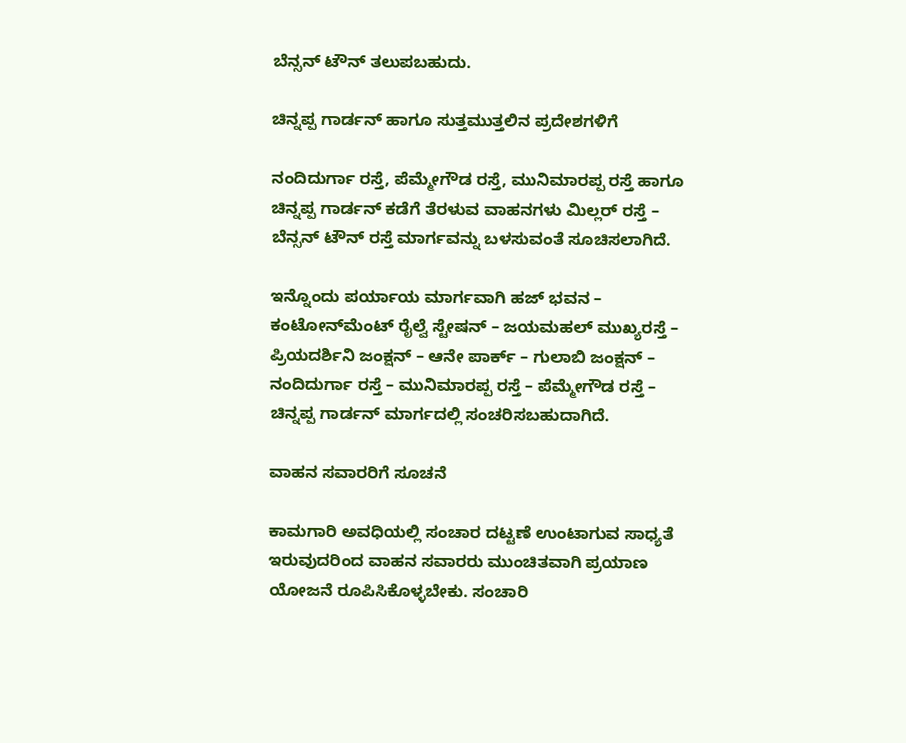ಬೆನ್ಸನ್ ಟೌನ್ ತಲುಪಬಹುದು.

ಚಿನ್ನಪ್ಪ ಗಾರ್ಡನ್ ಹಾಗೂ ಸುತ್ತಮುತ್ತಲಿನ ಪ್ರದೇಶಗಳಿಗೆ

ನಂದಿದುರ್ಗಾ ರಸ್ತೆ, ಪೆಮ್ಮೇಗೌಡ ರಸ್ತೆ, ಮುನಿಮಾರಪ್ಪ ರಸ್ತೆ ಹಾಗೂ ಚಿನ್ನಪ್ಪ ಗಾರ್ಡನ್ ಕಡೆಗೆ ತೆರಳುವ ವಾಹನಗಳು ಮಿಲ್ಲರ್ ರಸ್ತೆ – ಬೆನ್ಸನ್ ಟೌನ್ ರಸ್ತೆ ಮಾರ್ಗವನ್ನು ಬಳಸುವಂತೆ ಸೂಚಿಸಲಾಗಿದೆ.

ಇನ್ನೊಂದು ಪರ್ಯಾಯ ಮಾರ್ಗವಾಗಿ ಹಜ್ ಭವನ – ಕಂಟೋನ್‌ಮೆಂಟ್ ರೈಲ್ವೆ ಸ್ಟೇಷನ್ – ಜಯಮಹಲ್ ಮುಖ್ಯರಸ್ತೆ – ಪ್ರಿಯದರ್ಶಿನಿ ಜಂಕ್ಷನ್ – ಆನೇ ಪಾರ್ಕ್ – ಗುಲಾಬಿ ಜಂಕ್ಷನ್ – ನಂದಿದುರ್ಗಾ ರಸ್ತೆ – ಮುನಿಮಾರಪ್ಪ ರಸ್ತೆ – ಪೆಮ್ಮೇಗೌಡ ರಸ್ತೆ – ಚಿನ್ನಪ್ಪ ಗಾರ್ಡನ್ ಮಾರ್ಗದಲ್ಲಿ ಸಂಚರಿಸಬಹುದಾಗಿದೆ.

ವಾಹನ ಸವಾರರಿಗೆ ಸೂಚನೆ

ಕಾಮಗಾರಿ ಅವಧಿಯಲ್ಲಿ ಸಂಚಾರ ದಟ್ಟಣೆ ಉಂಟಾಗುವ ಸಾಧ್ಯತೆ ಇರುವುದರಿಂದ ವಾಹನ ಸವಾರರು ಮುಂಚಿತವಾಗಿ ಪ್ರಯಾಣ ಯೋಜನೆ ರೂಪಿಸಿಕೊಳ್ಳಬೇಕು. ಸಂಚಾರಿ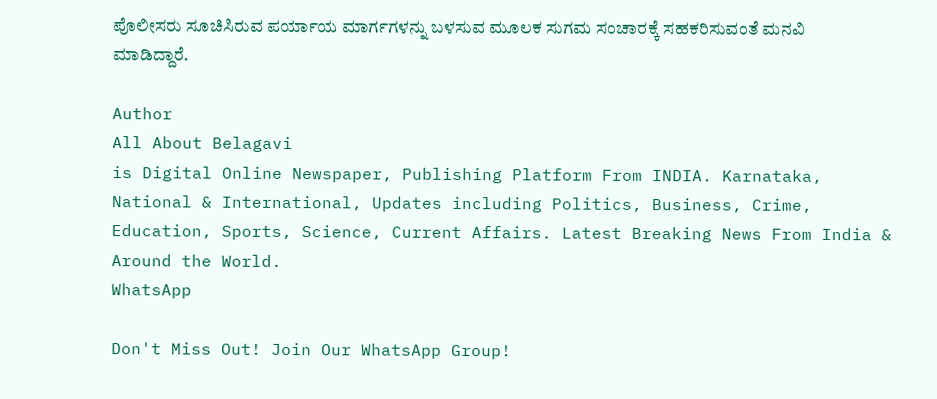ಪೊಲೀಸರು ಸೂಚಿಸಿರುವ ಪರ್ಯಾಯ ಮಾರ್ಗಗಳನ್ನು ಬಳಸುವ ಮೂಲಕ ಸುಗಮ ಸಂಚಾರಕ್ಕೆ ಸಹಕರಿಸುವಂತೆ ಮನವಿ ಮಾಡಿದ್ದಾರೆ.

Author
All About Belagavi
is Digital Online Newspaper, Publishing Platform From INDIA. Karnataka, National & International, Updates including Politics, Business, Crime, Education, Sports, Science, Current Affairs. Latest Breaking News From India & Around the World.
WhatsApp

Don't Miss Out! Join Our WhatsApp Group!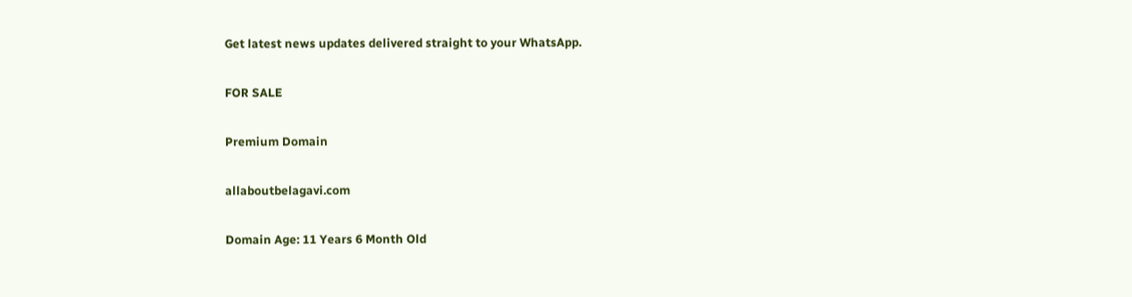Get latest news updates delivered straight to your WhatsApp.

FOR SALE

Premium Domain

allaboutbelagavi.com

Domain Age: 11 Years 6 Month Old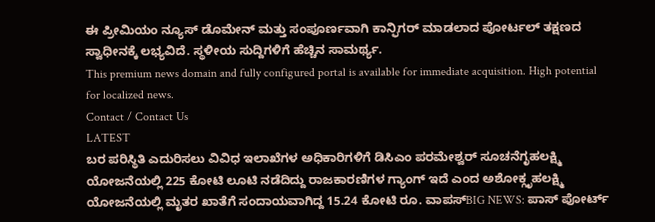ಈ ಪ್ರೀಮಿಯಂ ನ್ಯೂಸ್ ಡೊಮೇನ್ ಮತ್ತು ಸಂಪೂರ್ಣವಾಗಿ ಕಾನ್ಫಿಗರ್ ಮಾಡಲಾದ ಪೋರ್ಟಲ್ ತಕ್ಷಣದ ಸ್ವಾಧೀನಕ್ಕೆ ಲಭ್ಯವಿದೆ. ಸ್ಥಳೀಯ ಸುದ್ದಿಗಳಿಗೆ ಹೆಚ್ಚಿನ ಸಾಮರ್ಥ್ಯ.
This premium news domain and fully configured portal is available for immediate acquisition. High potential for localized news.
Contact / Contact Us
LATEST
ಬರ ಪರಿಸ್ಥಿತಿ ಎದುರಿಸಲು ವಿವಿಧ ಇಲಾಖೆಗಳ ಅಧಿಕಾರಿಗಳಿಗೆ ಡಿಸಿಎಂ ಪರಮೇಶ್ವರ್ ಸೂಚನೆಗೃಹಲಕ್ಷ್ಮಿ ಯೋಜನೆಯಲ್ಲಿ 225 ಕೋಟಿ ಲೂಟಿ ನಡೆದಿದ್ದು ರಾಜಕಾರಣಿಗಳ ಗ್ಯಾಂಗ್ ಇದೆ ಎಂದ ಅಶೋಕ್ಗೃಹಲಕ್ಷ್ಮಿ ಯೋಜನೆಯಲ್ಲಿ ಮೃತರ ಖಾತೆಗೆ ಸಂದಾಯವಾಗಿದ್ದ 15.24 ಕೋಟಿ ರೂ. ವಾಪಸ್BIG NEWS: ಪಾಸ್‌ ಪೋರ್ಟ್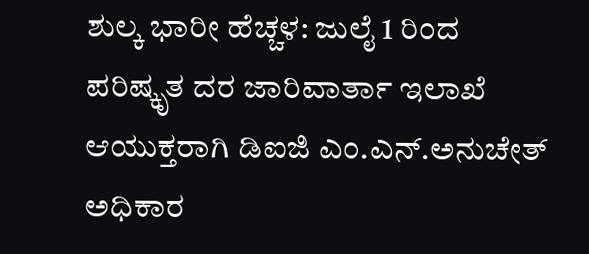ಶುಲ್ಕ ಭಾರೀ ಹೆಚ್ಚಳ: ಜುಲೈ 1 ರಿಂದ ಪರಿಷ್ಕೃತ ದರ ಜಾರಿವಾರ್ತಾ ಇಲಾಖೆ ಆಯುಕ್ತರಾಗಿ ಡಿಐಜಿ ಎಂ.ಎನ್.ಅನುಚೇತ್ ಅಧಿಕಾರ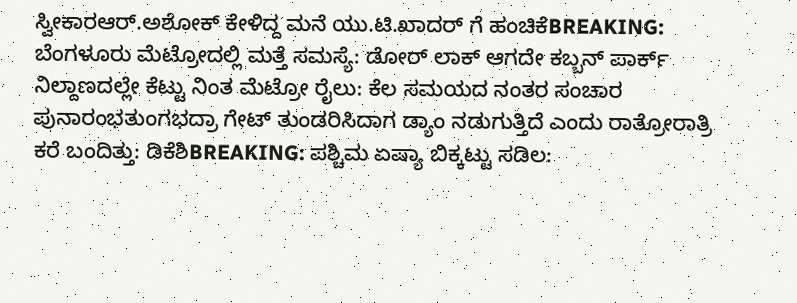ಸ್ವೀಕಾರಆರ್.ಅಶೋಕ್ ಕೇಳಿದ್ದ ಮನೆ ಯು.ಟಿ.ಖಾದರ್ ಗೆ ಹಂಚಿಕೆBREAKING: ಬೆಂಗಳೂರು ಮೆಟ್ರೋದಲ್ಲಿ ಮತ್ತೆ ಸಮಸ್ಯೆ: ಡೋರ್ ಲಾಕ್ ಆಗದೇ ಕಬ್ಬನ್ ಪಾರ್ಕ್ ನಿಲ್ದಾಣದಲ್ಲೇ ಕೆಟ್ಟು ನಿಂತ ಮೆಟ್ರೋ ರೈಲು: ಕೆಲ ಸಮಯದ ನಂತರ ಸಂಚಾರ ಪುನಾರಂಭತುಂಗಭದ್ರಾ ಗೇಟ್ ತುಂಡರಿಸಿದಾಗ ಡ್ಯಾಂ ನಡುಗುತ್ತಿದೆ ಎಂದು ರಾತ್ರೋರಾತ್ರಿ ಕರೆ ಬಂದಿತ್ತು: ಡಿಕೆಶಿBREAKING: ಪಶ್ಚಿಮ ಏಷ್ಯಾ ಬಿಕ್ಕಟ್ಟು ಸಡಿಲ: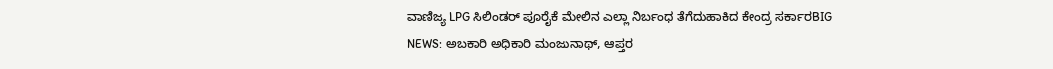ವಾಣಿಜ್ಯ LPG ಸಿಲಿಂಡರ್ ಪೂರೈಕೆ ಮೇಲಿನ ಎಲ್ಲಾ ನಿರ್ಬಂಧ ತೆಗೆದುಹಾಕಿದ ಕೇಂದ್ರ ಸರ್ಕಾರBIG NEWS: ಅಬಕಾರಿ ಅಧಿಕಾರಿ ಮಂಜುನಾಥ್, ಆಪ್ತರ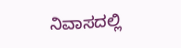ನಿವಾಸದಲ್ಲಿ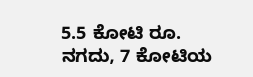5.5 ಕೋಟಿ ರೂ. ನಗದು, 7 ಕೋಟಿಯ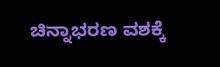ಚಿನ್ನಾಭರಣ ವಶಕ್ಕೆ